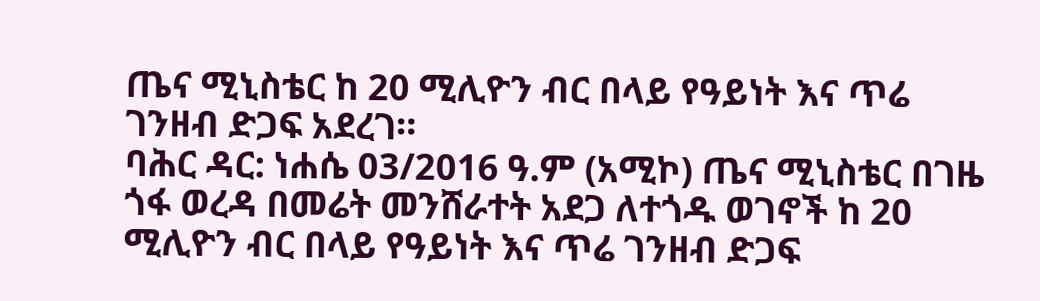ጤና ሚኒስቴር ከ 20 ሚሊዮን ብር በላይ የዓይነት እና ጥሬ ገንዘብ ድጋፍ አደረገ።
ባሕር ዳር: ነሐሴ 03/2016 ዓ.ም (አሚኮ) ጤና ሚኒስቴር በገዜ ጎፋ ወረዳ በመሬት መንሸራተት አደጋ ለተጎዱ ወገኖች ከ 20 ሚሊዮን ብር በላይ የዓይነት እና ጥሬ ገንዘብ ድጋፍ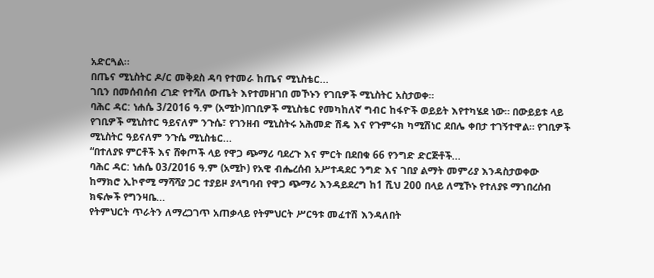አድርጓል፡፡
በጤና ሚኒስትር ዶ/ር መቅደስ ዳባ የተመራ ከጤና ሚኒስቴር...
ገቢን በመሰብሰብ ረገድ የተሻለ ውጤት እየተመዘገበ መኾኑን የገቢዎች ሚኒስትር አስታወቀ።
ባሕር ዳር: ነሐሴ 3/2016 ዓ.ም (አሚኮ)በገቢዎች ሚኒስቴር የመካከለኛ ግብር ከፋዮች ወይይት እየተካሄደ ነው። በውይይቱ ላይ የገቢዎች ሚኒስተር ዓይናለም ንጉሴ፣ የገንዘብ ሚኒስትሩ አሕመድ ሽዴ እና የጉምሩክ ካሚሽነር ደበሌ ቀበታ ተገኝተዋል። የገቢዎች ሚኒስትር ዓይናለም ንጉሴ ሚኒስቴር...
“በተለያዩ ምርቶች እና ሸቀጦች ላይ የዋጋ ጭማሪ ባደረጉ እና ምርት በደበቁ 66 የንግድ ድርጅቶች...
ባሕር ዳር: ነሐሴ 03/2016 ዓ.ም (አሚኮ) የአዊ ብሔረሰብ አሥተዳደር ንግድ እና ገበያ ልማት መምሪያ እንዳስታወቀው ከማክሮ ኢኮኖሚ ማሻሻያ ጋር ተያይዞ ያላግባብ የዋጋ ጭማሪ እንዳይደረግ ከ1 ሺህ 200 በላይ ለሚኾኑ የተለያዩ ማኀበረሰብ ክፍሎች የግንዛቤ...
የትምህርት ጥራትን ለማረጋገጥ አጠቃላይ የትምህርት ሥርዓቱ መፈተሽ እንዳለበት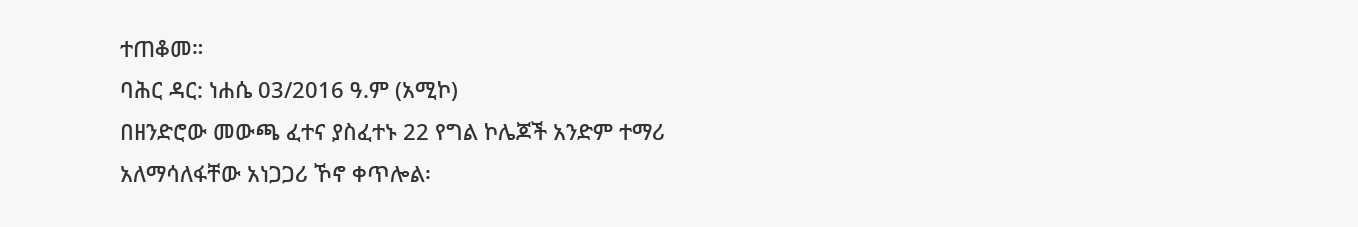ተጠቆመ።
ባሕር ዳር: ነሐሴ 03/2016 ዓ.ም (አሚኮ)
በዘንድሮው መውጫ ፈተና ያስፈተኑ 22 የግል ኮሌጆች አንድም ተማሪ አለማሳለፋቸው አነጋጋሪ ኾኖ ቀጥሎል፡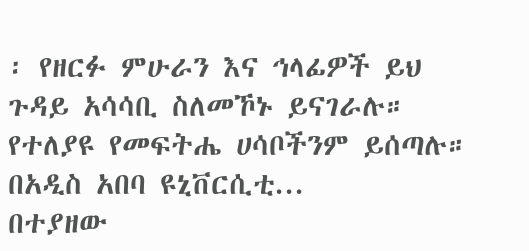፡ የዘርፉ ምሁራን እና ኅላፊዎች ይህ ጉዳይ አሳሳቢ ስለመኾኑ ይናገራሉ። የተለያዩ የመፍትሔ ሀሳቦችንም ይሰጣሉ። በአዲስ አበባ ዩኒቨርሲቲ...
በተያዘው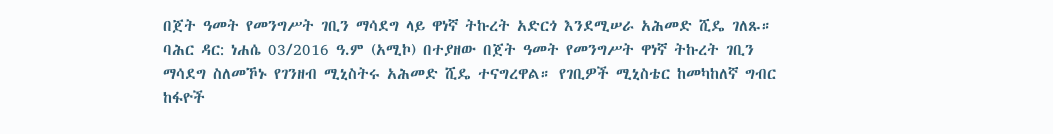በጀት ዓመት የመንግሥት ገቢን ማሳደግ ላይ ዋነኛ ትኩረት አድርጎ እንደሚሠራ አሕመድ ሺዴ ገለጹ።
ባሕር ዳር: ነሐሴ 03/2016 ዓ.ም (አሚኮ) በተያዘው በጀት ዓመት የመንግሥት ዋነኛ ትኩረት ገቢን ማሳደግ ስለመኾኑ የገንዘብ ሚኒስትሩ አሕመድ ሺዴ ተናግረዋል። የገቢዎች ሚኒስቴር ከመካከለኛ ግብር ከፋዮች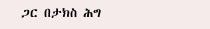ጋር በታክስ ሕግ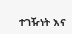ተገዥነት እና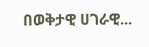በወቅታዊ ሀገራዊ...